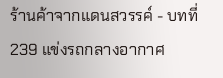ร้านค้าจากแดนสวรรค์ - บทที่ 239 แข่งรถกลางอากาศ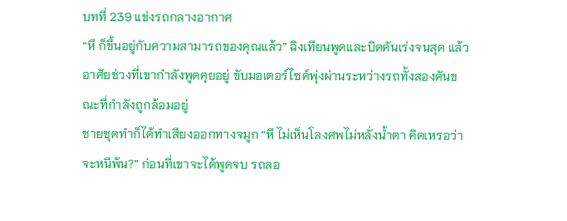บทที่ 239 แข่งรถกลางอากาศ
“หึ ก็ขึ้นอยู่กับความสามารถของคุณแล้ว” ฉิงเทียนพูดและบิดคันเร่งจนสุด แล้วอาศัยช่วงที่เขากำลังพูดคุยอยู่ ขับมอเตอร์ไซค์พุ่งผ่านระหว่างรถทั้งสองคันขณะที่กำลังถูกล้อมอยู่
ชายชุดทำก็ได้ทำเสียงออกทางจมูก “หึ ไม่เห็นโลงศพไม่หลั่งน้ำตา คิดเหรอว่าจะหนีพ้น?” ก่อนที่เขาจะได้พูดจบ รถลอ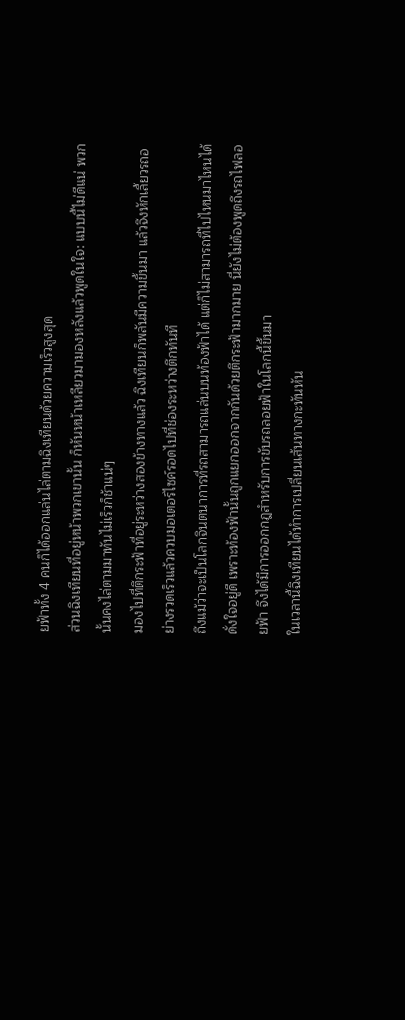ยฟ้าทั้ง 4 คนก็ได้ออกแล่นไล่ตามฉิงเทียนด้วยความเร็วสูงสุด
ส่วนฉิงเทียนที่อยู่หน้าพวกเขานั้น ก็หันหน้าเหลียวมามองหลังแล้วพูดในใจ: แบบนี้ไม่ดีแน่ พวกนั้นคงไล่ตามมาทันไม่เร็วก็ช้าแน่ๆ
มองไปที่ตึกระฟ้าที่อยู่ระหว่างสองข้างทางแล้ว ฉิงเทียนก็พลันมีความขึ้นมา แล้วจึงหักเลี้ยวรถอย่างรวดเร็วแล้วควบมอเตอร์ไซค์รอดไปที่ช่องระหว่างตึกทันที
ถึงแม้ว่าจะเป็นโลกจินตนาการที่รถสามารถแล่นบนท้องฟ้าได้ แต่ก็ไม่สามารถที่ไปไหนมาไหนได้ดั่งใจอยู่ดี เพราะท้องฟ้านั้นถูกแยกออกจากกันด้วยตึกระฟ้ามากมาย นี่ยังไม่ต้องพูดถึงรถไฟลอยฟ้า จึงได้มีการออกกฎสำหรับการขับรถลอยฟ้าในโลกนี้ขึ้นมา
ในเวลานี้ฉิงเทียนได้ทำการเปลี่ยนเส้นทางกะทันหัน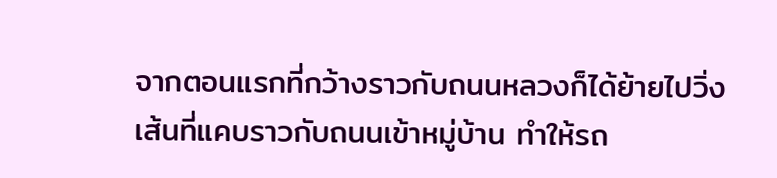จากตอนแรกที่กว้างราวกับถนนหลวงก็ได้ย้ายไปวิ่งเส้นที่แคบราวกับถนนเข้าหมู่บ้าน ทำให้รถ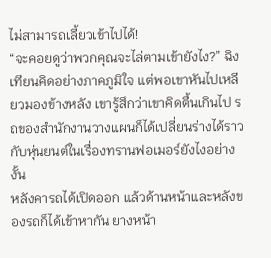ไม่สามารถเลี้ยวเข้าไปได้!
“จะคอยดูว่าพวกคุณจะไล่ตามเข้ายังไง?” ฉิงเทียนคิดอย่างภาคภูมิใจ แต่พอเขาหันไปเหลียวมองข้างหลัง เขารู้สึกว่าเขาคิดตื้นเกินไป รถของสำนักงานวางแผนก็ได้เปลี่ยนร่างได้ราวกับหุ่นยนต์ในเรื่องทรานฟอเมอร์ยังไงอย่างงั้น
หลังคารถได้เปิดออก แล้วด้านหน้าและหลังของรถก็ได้เข้าหากัน ยางหน้า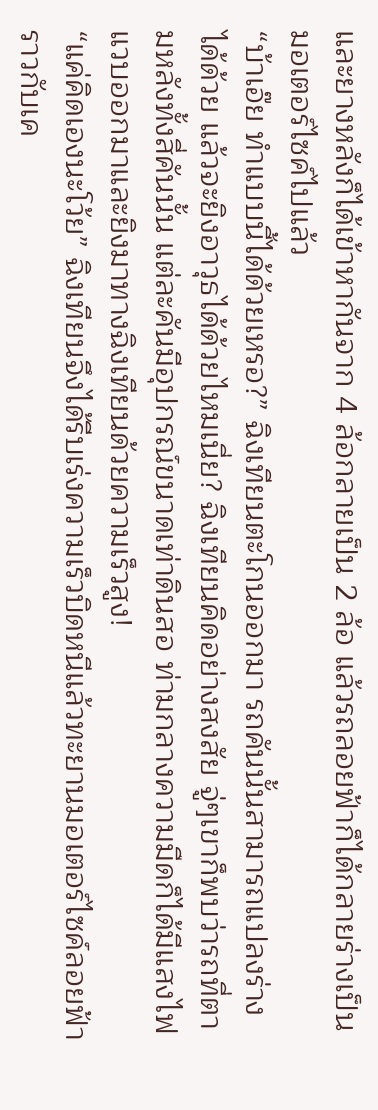และยางหลังก็ได้เข้าหากันจาก 4 ล้อกลายเป็น 2 ล้อ แล้วรถลอยฟ้าก็ได้กลายร่างเป็นมอเตอร์ไซค์ไปแล้ว
“บ้าเอ๊ย ทำแบบนี้ได้ด้วยเหรอ?” ฉิงเทียนตะโกนออกมา รถคันนั้นสามารถแปลงร่างได้ด้วย แล้วจะยิงอาวุธได้ด้วยไหมเนี่ย? ฉิงเทียนคิดอย่างสงสัย จู่ๆเขาก็พบว่ารถที่ตามหลังทั้งสี่คันนั้น แต่ละคันมีอุปกรณ์ขนาดเท่าดินสอ ท่ามกลางความมืดก็ได้มีแสงไฟแวบออกมาและยิงมาทางฉิงเทียนด้วยความเร็วสูง!
“แค่คิดเองนะโว้ย” ฉิงเทียนจึงได้รีบเร่งความเร็วบิดหนีแล้วทะยานมอเตอร์ไซค์ลอยฟ้าราวกับเค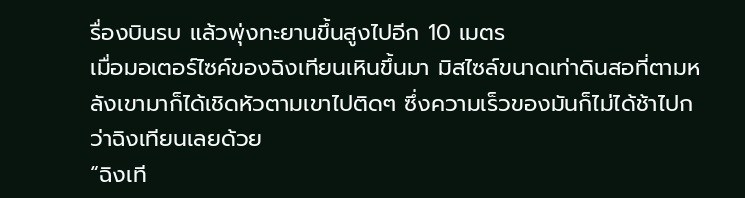รื่องบินรบ แล้วพุ่งทะยานขึ้นสูงไปอีก 10 เมตร
เมื่อมอเตอร์ไซค์ของฉิงเทียนเหินขึ้นมา มิสไซล์ขนาดเท่าดินสอที่ตามหลังเขามาก็ได้เชิดหัวตามเขาไปติดๆ ซึ่งความเร็วของมันก็ไม่ได้ช้าไปกว่าฉิงเทียนเลยด้วย
“ฉิงเที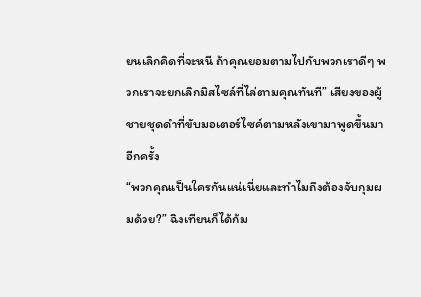ยนเลิกคิดที่จะหนี ถ้าคุณยอมตามไปกับพวกเราดีๆ พวกเราจะยกเลิกมิสไซล์ที่ไล่ตามคุณทันที” เสียงของผู้ชายชุดดำที่ขับมอเตอร์ไซค์ตามหลังเขามาพูดขึ้นมาอีกครั้ง
“พวกคุณเป็นใครกันแน่เนี่ยและทำไมถึงต้องจับกุมผมด้วย?” ฉิงเทียนก็ได้ก้ม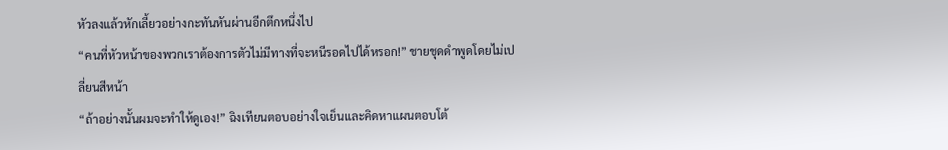หัวลงแล้วหักเลี้ยวอย่างกะทันหันผ่านอีกตึกหนึ่งไป
“คนที่หัวหน้าของพวกเราต้องการตัวไม่มีทางที่จะหนีรอดไปได้หรอก!” ชายชุดดำพูดโดยไม่เปลี่ยนสีหน้า
“ถ้าอย่างนั้นผมจะทำให้ดูเอง!” ฉิงเทียนตอบอย่างใจเย็นและคิดหาแผนตอบโต้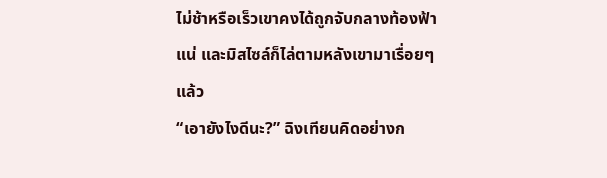ไม่ช้าหรือเร็วเขาคงได้ถูกจับกลางท้องฟ้าแน่ และมิสไซล์ก็ไล่ตามหลังเขามาเรื่อยๆแล้ว
“เอายังไงดีนะ?” ฉิงเทียนคิดอย่างก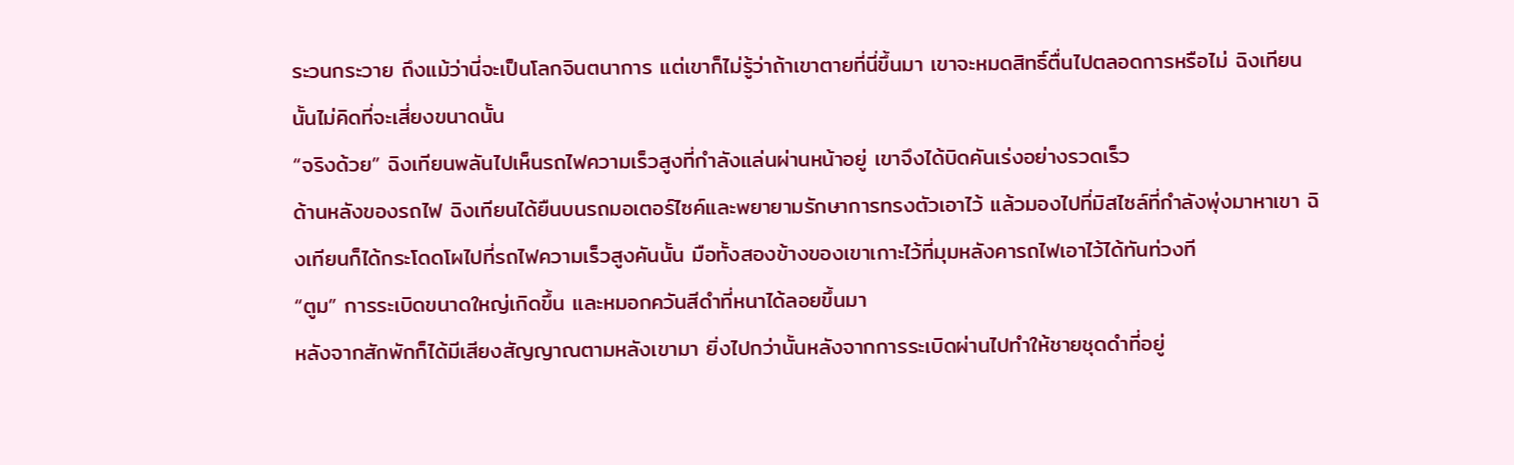ระวนกระวาย ถึงแม้ว่านี่จะเป็นโลกจินตนาการ แต่เขาก็ไม่รู้ว่าถ้าเขาตายที่นี่ขึ้นมา เขาจะหมดสิทธิ์ตื่นไปตลอดการหรือไม่ ฉิงเทียนนั้นไม่คิดที่จะเสี่ยงขนาดนั้น
“จริงด้วย” ฉิงเทียนพลันไปเห็นรถไฟความเร็วสูงที่กำลังแล่นผ่านหน้าอยู่ เขาจึงได้บิดคันเร่งอย่างรวดเร็ว
ด้านหลังของรถไฟ ฉิงเทียนได้ยืนบนรถมอเตอร์ไซค์และพยายามรักษาการทรงตัวเอาไว้ แล้วมองไปที่มิสไซล์ที่กำลังพุ่งมาหาเขา ฉิงเทียนก็ได้กระโดดโผไปที่รถไฟความเร็วสูงคันนั้น มือทั้งสองข้างของเขาเกาะไว้ที่มุมหลังคารถไฟเอาไว้ได้ทันท่วงที
“ตูม” การระเบิดขนาดใหญ่เกิดขึ้น และหมอกควันสีดำที่หนาได้ลอยขึ้นมา
หลังจากสักพักก็ได้มีเสียงสัญญาณตามหลังเขามา ยิ่งไปกว่านั้นหลังจากการระเบิดผ่านไปทำให้ชายชุดดำที่อยู่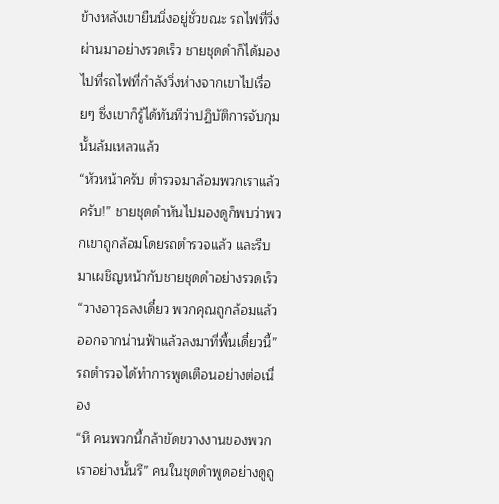ข้างหลังเขายืนนิ่งอยู่ชั่วขณะ รถไฟที่วิ่งผ่านมาอย่างรวดเร็ว ชายชุดดำก็ได้มองไปที่รถไฟที่กำลังวิ่งห่างจากเขาไปเรื่อยๆ ซึ่งเขาก็รู้ได้ทันทีว่าปฏิบัติการจับกุมนั้นล้มเหลวแล้ว
“หัวหน้าครับ ตำรวจมาล้อมพวกเราแล้วครับ!” ชายชุดดำหันไปมองดูก็พบว่าพวกเขาถูกล้อมโดยรถตำรวจแล้ว และรีบมาเผชิญหน้ากับชายชุดดำอย่างรวดเร็ว
“วางอาวุธลงเดี๋ยว พวกคุณถูกล้อมแล้ว ออกจากน่านฟ้าแล้วลงมาที่พื้นเดี๋ยวนี้” รถตำรวจได้ทำการพูดเตือนอย่างต่อเนื่อง
“หึ คนพวกนี้กล้าขัดขวางงานของพวกเราอย่างนั้นรึ” คนในชุดดำพูดอย่างดูถู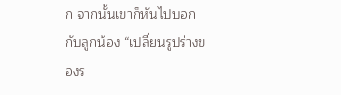ก จากนั้นเขาก็หันไปบอกกับลูกน้อง “เปลี่ยนรูปร่างของร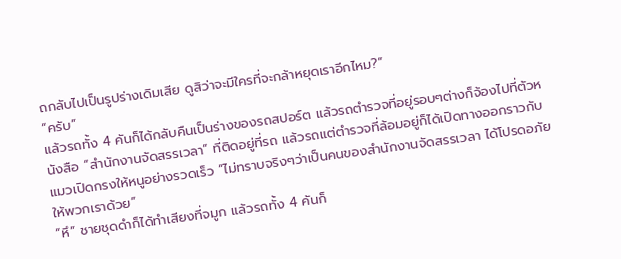ถกลับไปเป็นรูปร่างเดิมเสีย ดูสิว่าจะมีใครที่จะกล้าหยุดเราอีกไหม?”
“ครับ”
แล้วรถทั้ง 4 คันก็ได้กลับคืนเป็นร่างของรถสปอร์ต แล้วรถตำรวจที่อยู่รอบๆต่างก็จ้องไปที่ตัวหนังสือ “สำนักงานจัดสรรเวลา” ที่ติดอยู่ที่รถ แล้วรถแต่ตำรวจที่ล้อมอยู่ก็ได้เปิดทางออกราวกับแมวเปิดกรงให้หนูอย่างรวดเร็ว “ไม่ทราบจริงๆว่าเป็นคนของสำนักงานจัดสรรเวลา ได้โปรดอภัยให้พวกเราด้วย”
“หึ” ชายชุดดำก็ได้ทำเสียงที่จมูก แล้วรถทั้ง 4 คันก็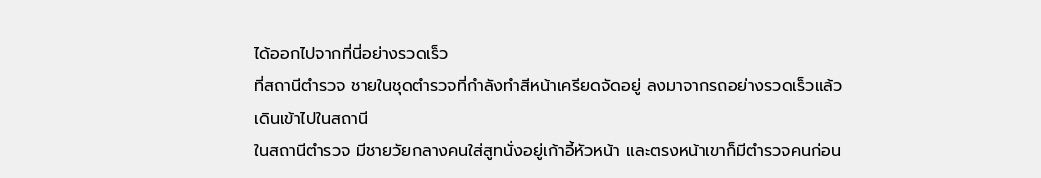ได้ออกไปจากที่นี่อย่างรวดเร็ว
ที่สถานีตำรวจ ชายในชุดตำรวจที่กำลังทำสีหน้าเครียดจัดอยู่ ลงมาจากรถอย่างรวดเร็วแล้วเดินเข้าไปในสถานี
ในสถานีตำรวจ มีชายวัยกลางคนใส่สูทนั่งอยู่เก้าอี้หัวหน้า และตรงหน้าเขาก็มีตำรวจคนก่อน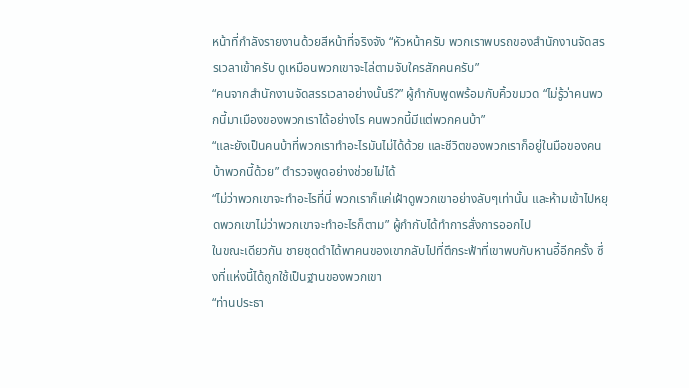หน้าที่กำลังรายงานด้วยสีหน้าที่จริงจัง “หัวหน้าครับ พวกเราพบรถของสำนักงานจัดสรรเวลาเข้าครับ ดูเหมือนพวกเขาจะไล่ตามจับใครสักคนครับ”
“คนจากสำนักงานจัดสรรเวลาอย่างนั้นรึ?” ผู้กำกับพูดพร้อมกับคิ้วขมวด “ไม่รู้ว่าคนพวกนี้มาเมืองของพวกเราได้อย่างไร คนพวกนี้มีแต่พวกคนบ้า”
“และยังเป็นคนบ้าที่พวกเราทำอะไรมันไม่ได้ด้วย และชีวิตของพวกเราก็อยู่ในมือของคนบ้าพวกนี้ด้วย” ตำรวจพูดอย่างช่วยไม่ได้
“ไม่ว่าพวกเขาจะทำอะไรที่นี่ พวกเราก็แค่เฝ้าดูพวกเขาอย่างลับๆเท่านั้น และห้ามเข้าไปหยุดพวกเขาไม่ว่าพวกเขาจะทำอะไรก็ตาม” ผู้กำกับได้ทำการสั่งการออกไป
ในขณะเดียวกัน ชายชุดดำได้พาคนของเขากลับไปที่ตึกระฟ้าที่เขาพบกับหานอี้อีกครั้ง ซึ่งที่แห่งนี้ได้ถูกใช้เป็นฐานของพวกเขา
“ท่านประธา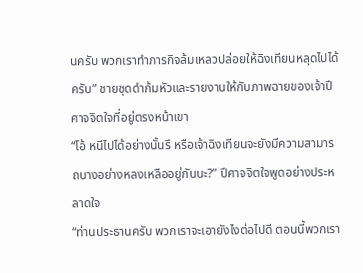นครับ พวกเราทำภารกิจล้มเหลวปล่อยให้ฉิงเทียนหลุดไปได้ครับ” ชายชุดดำก้มหัวและรายงานให้กับภาพฉายของเจ้าปีศาจจิตใจที่อยู่ตรงหน้าเขา
“โอ้ หนีไปได้อย่างนั้นรึ หรือเจ้าฉิงเทียนจะยังมีความสามารถบางอย่างหลงเหลืออยู่กันนะ?” ปีศาจจิตใจพูดอย่างประหลาดใจ
“ท่านประธานครับ พวกเราจะเอายังไงต่อไปดี ตอนนี้พวกเรา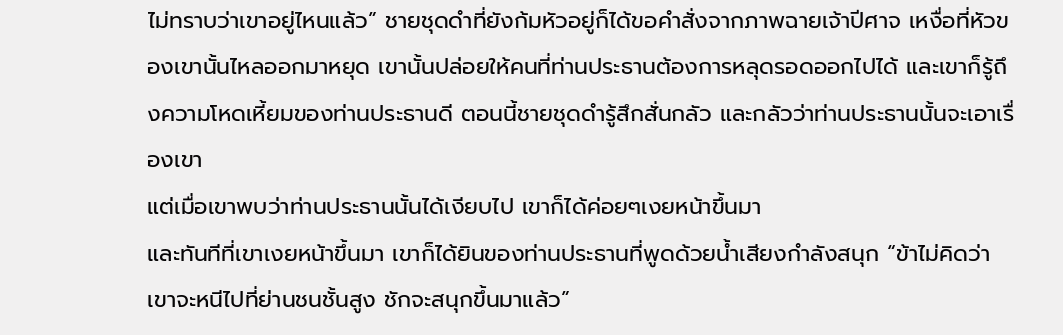ไม่ทราบว่าเขาอยู่ไหนแล้ว” ชายชุดดำที่ยังก้มหัวอยู่ก็ได้ขอคำสั่งจากภาพฉายเจ้าปีศาจ เหงื่อที่หัวของเขานั้นไหลออกมาหยุด เขานั้นปล่อยให้คนที่ท่านประธานต้องการหลุดรอดออกไปได้ และเขาก็รู้ถึงความโหดเหี้ยมของท่านประธานดี ตอนนี้ชายชุดดำรู้สึกสั่นกลัว และกลัวว่าท่านประธานนั้นจะเอาเรื่องเขา
แต่เมื่อเขาพบว่าท่านประธานนั้นได้เงียบไป เขาก็ได้ค่อยๆเงยหน้าขึ้นมา
และทันทีที่เขาเงยหน้าขึ้นมา เขาก็ได้ยินของท่านประธานที่พูดด้วยน้ำเสียงกำลังสนุก “ข้าไม่คิดว่าเขาจะหนีไปที่ย่านชนชั้นสูง ชักจะสนุกขึ้นมาแล้ว”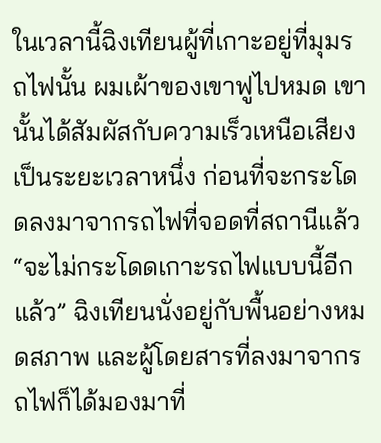ในเวลานี้ฉิงเทียนผู้ที่เกาะอยู่ที่มุมรถไฟนั้น ผมเผ้าของเขาฟูไปหมด เขานั้นได้สัมผัสกับความเร็วเหนือเสียงเป็นระยะเวลาหนึ่ง ก่อนที่จะกระโดดลงมาจากรถไฟที่จอดที่สถานีแล้ว
“จะไม่กระโดดเกาะรถไฟแบบนี้อีกแล้ว” ฉิงเทียนนั่งอยู่กับพื้นอย่างหมดสภาพ และผู้โดยสารที่ลงมาจากรถไฟก็ได้มองมาที่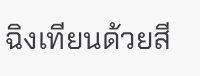ฉิงเทียนด้วยสี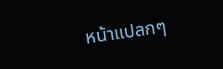หน้าแปลกๆ